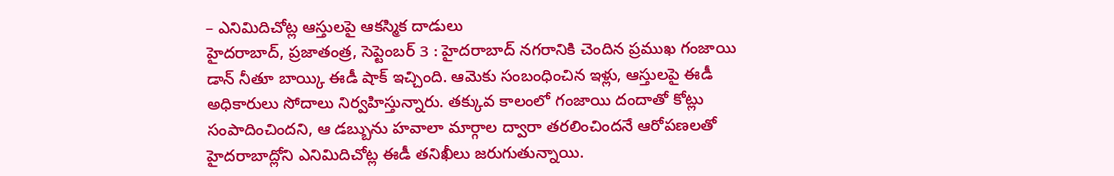– ఎనిమిదిచోట్ల ఆస్తులపై ఆకస్మిక దాడులు
హైదరాబాద్, ప్రజాతంత్ర, సెప్టెంబర్ 3 : హైదరాబాద్ నగరానికి చెందిన ప్రముఖ గంజాయి డాన్ నీతూ బాయ్కి ఈడీ షాక్ ఇచ్చింది. ఆమెకు సంబంధించిన ఇళ్లు, ఆస్తులపై ఈడీ అధికారులు సోదాలు నిర్వహిస్తున్నారు. తక్కువ కాలంలో గంజాయి దందాతో కోట్లు సంపాదించిందని, ఆ డబ్బును హవాలా మార్గాల ద్వారా తరలించిందనే ఆరోపణలతో హైదరాబాద్లోని ఎనిమిదిచోట్ల ఈడీ తనిఖీలు జరుగుతున్నాయి.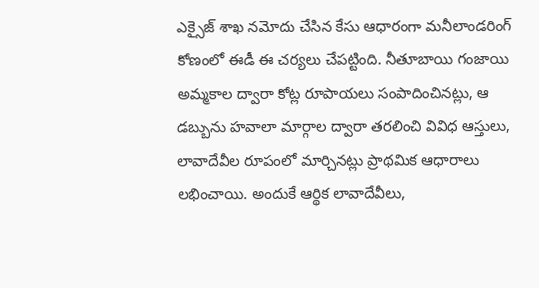ఎక్సైజ్ శాఖ నమోదు చేసిన కేసు ఆధారంగా మనీలాండరింగ్ కోణంలో ఈడీ ఈ చర్యలు చేపట్టింది. నీతూబాయి గంజాయి అమ్మకాల ద్వారా కోట్ల రూపాయలు సంపాదించినట్లు, ఆ డబ్బును హవాలా మార్గాల ద్వారా తరలించి వివిధ ఆస్తులు, లావాదేవీల రూపంలో మార్చినట్లు ప్రాథమిక ఆధారాలు లభించాయి. అందుకే ఆర్థిక లావాదేవీలు,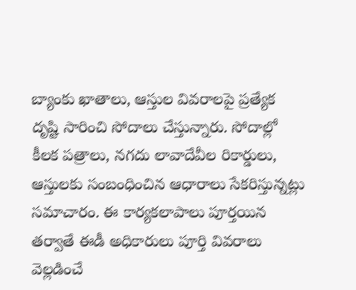బ్యాంకు ఖాతాలు, ఆస్తుల వివరాలపై ప్రత్యేక దృష్టి సారించి సోదాలు చేస్తున్నారు. సోదాల్లో కీలక పత్రాలు, నగదు లావాదేవీల రికార్డులు, ఆస్తులకు సంబంధించిన ఆధారాలు సేకరిస్తున్నట్లు సమాచారం. ఈ కార్యకలాపాలు పూర్తయిన తర్వాతే ఈడీ అధికారులు పూర్తి వివరాలు వెల్లడించే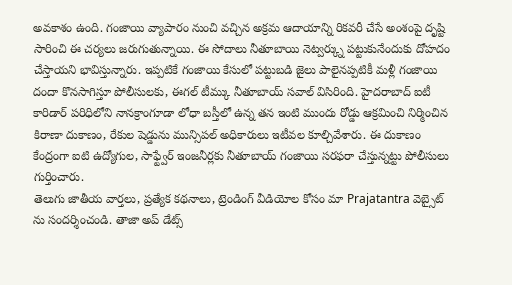అవకాశం ఉంది. గంజాయి వ్యాపారం నుంచి వచ్చిన అక్రమ ఆదాయాన్ని రికవరీ చేసే అంశంపై దృష్టి సారించి ఈ చర్యలు జరుగుతున్నాయి. ఈ సోదాలు నీతూబాయి నెట్వర్క్ను పట్టుకునేందుకు దోహదం చేస్తాయని భావిస్తున్నారు. ఇప్పటికే గంజాయి కేసులో పట్టుబడి జైలు పాలైనప్పటికీ మళ్లీ గంజాయి దందా కొనసాగిస్తూ పోలీసులకు, ఈగల్ టీమ్కు నీతూబాయ్ సవాల్ విసిరింది. హైదరాబాద్ ఐటీ కారిడార్ పరిధిలోని నానక్రాంగూడా లోధా బస్తీలో ఉన్న తన ఇంటి ముందు రోడ్డు ఆక్రమించి నిర్మించిన కిరాణా దుకాణం, రేకుల షెడ్డును మున్సిపల్ అధికారులు ఇటీవల కూల్చివేశారు. ఈ దుకాణం కేంద్రంగా ఐటి ఉద్యోగుల, సాఫ్ట్వేర్ ఇంజనీర్లకు నీతూబాయ్ గంజాయి సరఫరా చేస్తున్నట్టు పోలీసులు గుర్తించారు.
తెలుగు జాతీయ వార్తలు, ప్రత్యేక కథనాలు, ట్రెండింగ్ వీడియోల కోసం మా Prajatantra వెబ్సైట్ ను సందర్శించండి. తాజా అప్ డేట్స్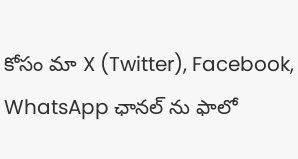కోసం మా X (Twitter), Facebook, WhatsApp ఛానల్ ను ఫాలో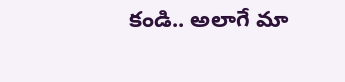కండి.. అలాగే మా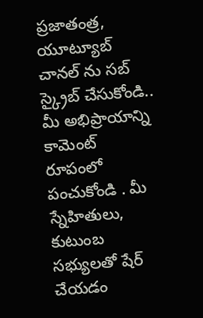ప్రజాతంత్ర, యూట్యూబ్ చానల్ ను సబ్ స్క్రైబ్ చేసుకోండి.. మీ అభిప్రాయాన్ని కామెంట్ రూపంలో పంచుకోండి . మీ స్నేహితులు, కుటుంబ సభ్యులతో షేర్ చేయడం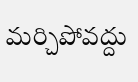మర్చిపోవద్దు